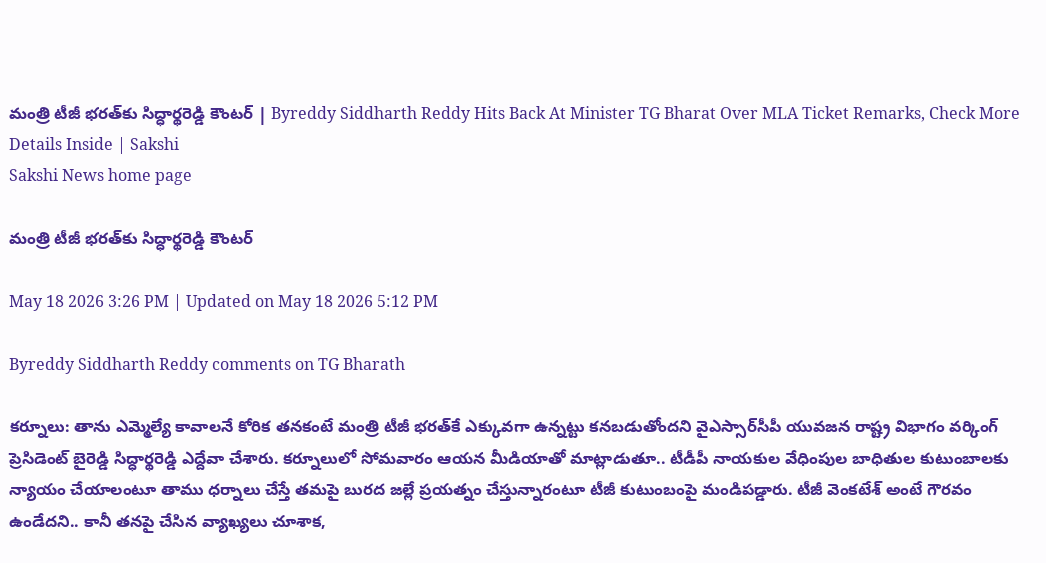మంత్రి టీజీ భరత్‌కు సిద్ధార్థ‌రెడ్డి కౌంట‌ర్‌ | Byreddy Siddharth Reddy Hits Back At Minister TG Bharat Over MLA Ticket Remarks, Check More Details Inside | Sakshi
Sakshi News home page

మంత్రి టీజీ భరత్‌కు సిద్ధార్థ‌రెడ్డి కౌంట‌ర్‌

May 18 2026 3:26 PM | Updated on May 18 2026 5:12 PM

Byreddy Siddharth Reddy comments on TG Bharath

కర్నూలు: తాను ఎమ్మెల్యే కావాలనే కోరిక త‌న‌కంటే మంత్రి టీజీ భరత్‌కే ఎక్కువగా ఉన్నట్టు క‌న‌బ‌డుతోంద‌ని వైఎస్సార్‌సీపీ యువ‌జ‌న రాష్ట్ర‌ విభాగం వ‌ర్కింగ్ ప్రెసిడెంట్‌ బైరెడ్డి సిద్ధార్థ‌రెడ్డి ఎద్దేవా చేశారు. కర్నూలులో సోమ‌వారం ఆయ‌న మీడియాతో మాట్లాడుతూ.. టీడీపీ నాయ‌కుల వేధింపుల‌ బాధితుల కుటుంబాలకు న్యాయం చేయాలంటూ తాము ధర్నాలు చేస్తే తమపై బురద జల్లే ప్రయత్నం చేస్తున్నారంటూ టీజీ కుటుంబంపై మండిప‌డ్డారు. టీజీ వెంకటేశ్ అంటే గౌరవం ఉండేదని.. కానీ తనపై చేసిన వ్యాఖ్యలు చూశాక,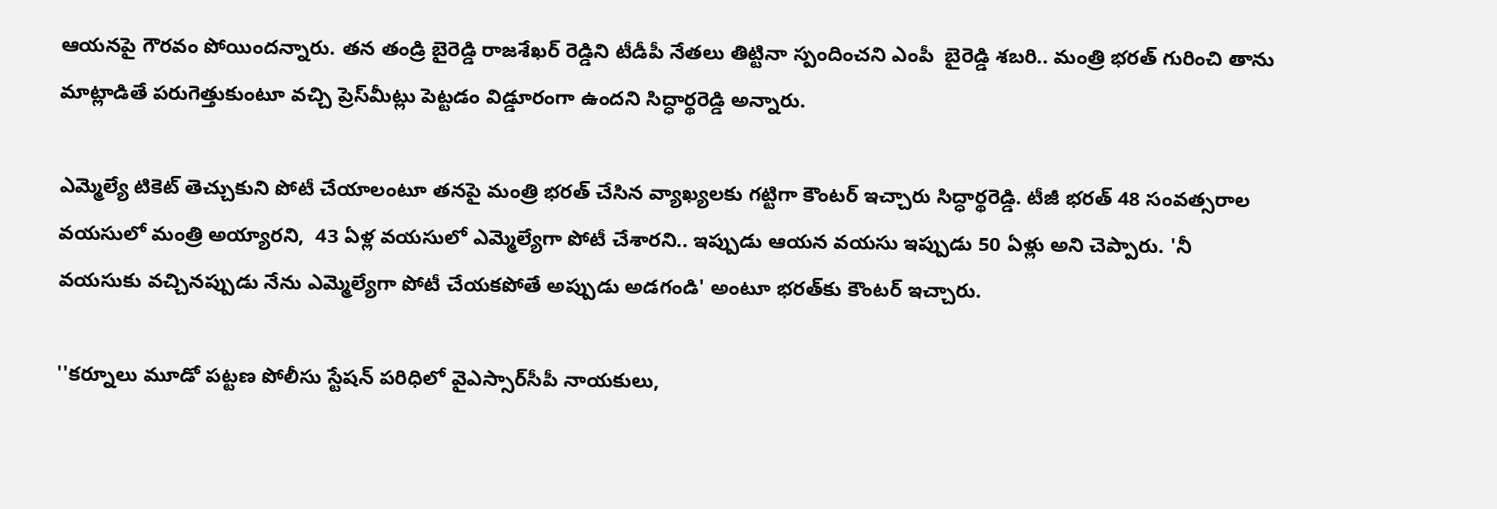ఆయ‌న‌పై గౌరవం పోయింద‌న్నారు. త‌న తండ్రి బైరెడ్డి రాజశేఖర్ రెడ్డిని టీడీపీ నేత‌లు తిట్టినా స్పందించ‌ని ఎంపీ  బైరెడ్డి శ‌బ‌రి.. మంత్రి భరత్ గురించి తాను మాట్లాడితే పరుగెత్తుకుంటూ వచ్చి ప్రెస్‌మీట్లు పెట్టడం విడ్డూరంగా ఉంద‌ని సిద్ధార్థ‌రెడ్డి అన్నారు.

ఎమ్మెల్యే టికెట్ తెచ్చుకుని పోటీ చేయాలంటూ త‌న‌పై మంత్రి భ‌ర‌త్ చేసిన వ్యాఖ్య‌ల‌కు గ‌ట్టిగా కౌంట‌ర్ ఇచ్చారు సిద్ధార్థ‌రెడ్డి. టీజీ భరత్ 48 సంవత్సరాల వ‌య‌సులో మంత్రి అయ్యార‌ని,  43 ఏళ్ల వ‌య‌సులో ఎమ్మెల్యేగా పోటీ చేశార‌ని.. ఇప్పుడు ఆయ‌న వ‌య‌సు ఇప్పుడు 50 ఏళ్లు అని చెప్పారు. 'నీ వయసుకు వచ్చినప్పుడు నేను ఎమ్మెల్యేగా పోటీ చేయకపోతే అప్పుడు అడగండి' అంటూ భ‌ర‌త్‌కు కౌంట‌ర్ ఇచ్చారు.

''కర్నూలు మూడో ప‌ట్ట‌ణ పోలీసు స్టేష‌న్ ప‌రిధిలో వైఎస్సార్‌సీపీ నాయ‌కులు,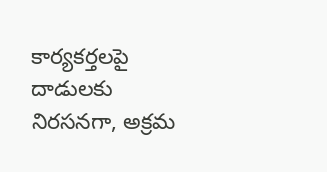కార్య‌క‌ర్త‌ల‌పై దాడుల‌కు నిర‌స‌న‌గా, అక్ర‌మ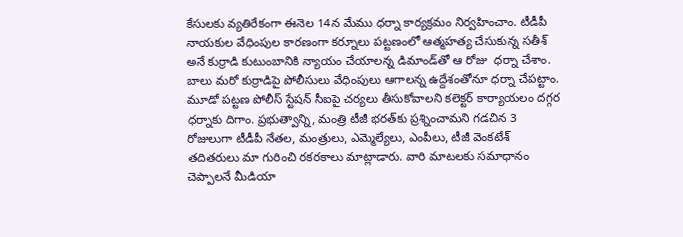కేసుల‌కు వ్య‌తిరేకంగా ఈనెల 14న‌ మేము ధ‌ర్నా కార్య‌క్ర‌మం నిర్వ‌హించాం. టీడీపీ నాయ‌కుల‌ వేధింపుల కార‌ణంగా క‌ర్నూలు ప‌ట్ట‌ణంలో ఆత్మ‌హ‌త్య చేసుకున్న స‌తీశ్ అనే కుర్రాడి కుటుంబానికి న్యాయం చేయాల‌న్న డిమాండ్‌తో ఆ రోజు  ధ‌ర్నా చేశాం. బాలు మ‌రో కుర్రాడిపై పోలీసులు వేధింపులు ఆగాల‌న్న ఉద్దేశంతోనూ ధ‌ర్నా చేప‌ట్టాం. మూడో ప‌ట్ట‌ణ పోలీస్ స్టేష‌న్ సీఐపై చ‌ర్య‌లు తీసుకోవాల‌ని క‌లెక్ట‌ర్ కార్యాయ‌లం ద‌గ్గ‌ర ధ‌ర్నాకు దిగాం. ప్ర‌భుత్వాన్ని, మంత్రి టీజీ భ‌ర‌త్‌కు ప్ర‌శ్నించామ‌ని గ‌డ‌చిన 3 రోజులుగా టీడీపీ నేత‌ల, మంత్రులు, ఎమ్మెల్యేలు, ఎంపీలు, టీజీ వెంక‌టేశ్ త‌దిత‌రులు మా గురించి ర‌క‌ర‌కాలు మాట్లాడారు. వారి మాట‌ల‌కు స‌మాధానం చెప్పాల‌నే మీడియా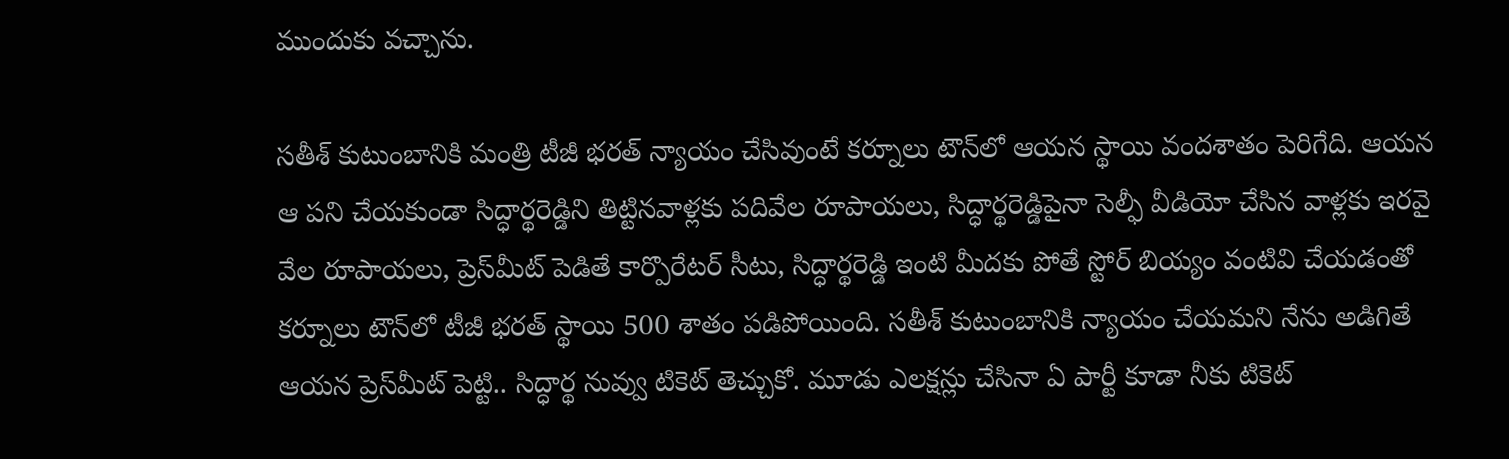ముందుకు వ‌చ్చాను.

స‌తీశ్ కుటుంబానికి మంత్రి టీజీ భ‌ర‌త్ న్యాయం చేసివుంటే క‌ర్నూలు టౌన్‌లో ఆయ‌న స్థాయి వంద‌శాతం పెరిగేది. ఆయ‌న ఆ ప‌ని చేయ‌కుండా సిద్ధార్థ‌రెడ్డిని తిట్టిన‌వాళ్ల‌కు ప‌దివేల రూపాయ‌లు, సిద్ధార్థ‌రెడ్డిపైనా సెల్ఫీ వీడియో చేసిన వాళ్ల‌కు ఇర‌వై వేల రూపాయ‌లు, ప్రెస్‌మీట్ పెడితే కార్పొరేట‌ర్ సీటు, సిద్ధార్థ‌రెడ్డి ఇంటి మీద‌కు పోతే స్టోర్ బియ్యం వంటివి చేయ‌డంతో క‌ర్నూలు టౌన్‌లో టీజీ భ‌ర‌త్ స్థాయి 500 శాతం ప‌డిపోయింది. స‌తీశ్ కుటుంబానికి న్యాయం చేయ‌మ‌ని నేను అడిగితే ఆయ‌న ప్రెస్‌మీట్ పెట్టి.. సిద్ధార్థ నువ్వు టికెట్ తెచ్చుకో. మూడు ఎల‌క్ష‌న్లు చేసినా ఏ పార్టీ కూడా నీకు టికెట్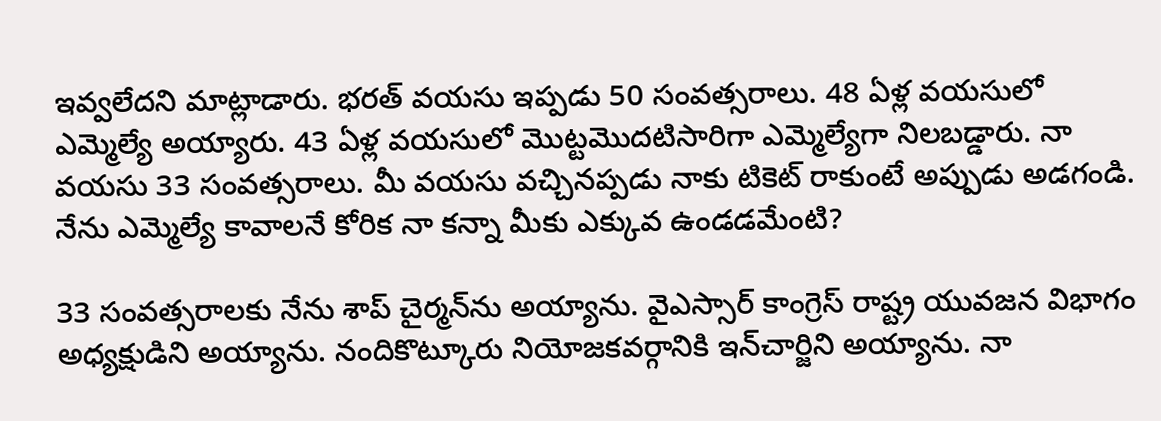ఇవ్వ‌లేద‌ని మాట్లాడారు. భ‌ర‌త్ వ‌య‌సు ఇప్ప‌డు 50 సంవ‌త్స‌రాలు. 48 ఏళ్ల వ‌య‌సులో ఎమ్మెల్యే అయ్యారు. 43 ఏళ్ల వ‌య‌సులో మొట్ట‌మొద‌టిసారిగా ఎమ్మెల్యేగా నిలబ‌డ్డారు. నా వ‌య‌సు 33 సంవ‌త్స‌రాలు. మీ వ‌య‌సు వ‌చ్చిన‌ప్ప‌డు నాకు టికెట్ రాకుంటే అప్పుడు అడ‌గండి. నేను ఎమ్మెల్యే కావాల‌నే కోరిక నా క‌న్నా మీకు ఎక్కువ ఉండ‌డ‌మేంటి?

33 సంవ‌త్స‌రాల‌కు నేను శాప్ చైర్మ‌న్‌ను అయ్యాను. వైఎస్సార్ కాంగ్రెస్ రాష్ట్ర యువ‌జ‌న విభాగం అధ్య‌క్షుడిని అయ్యాను. నందికొట్కూరు నియోజ‌క‌వ‌ర్గానికి ఇన్‌చార్జిని అయ్యాను. నా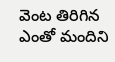వెంట తిరిగిన ఎంతో మందిని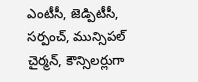ఎంటీసీ, జెడ్పిటీసీ, స‌ర్పంచ్‌, మున్సిప‌ల్ చైర్మ‌న్‌, కౌన్సిల‌ర్లుగా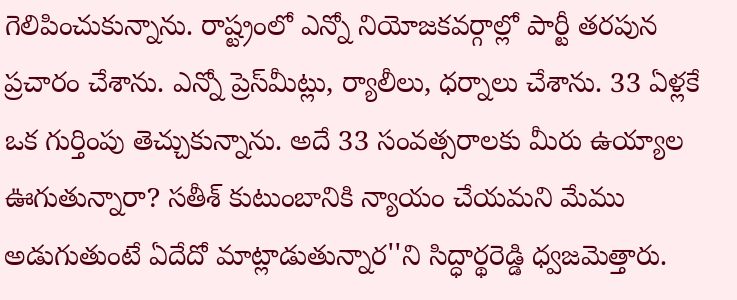గెలిపించుకున్నాను. రాష్ట్రంలో ఎన్నో నియోజ‌క‌వర్గాల్లో పార్టీ త‌ర‌పున ప్ర‌చారం చేశాను. ఎన్నో ప్రెస్‌మీట్లు, ర్యాలీలు, ధ‌ర్నాలు చేశాను. 33 ఏళ్ల‌కే ఒక గుర్తింపు తెచ్చుకున్నాను. అదే 33 సంవ‌త్స‌రాల‌కు మీరు ఉయ్యాల ఊగుతున్నారా? స‌తీశ్ కుటుంబానికి న్యాయం చేయ‌మ‌ని మేము అడుగుతుంటే ఏదేదో మాట్లాడుతున్నార‌''ని సిద్ధార్థరెడ్డి ధ్వ‌జ‌మెత్తారు.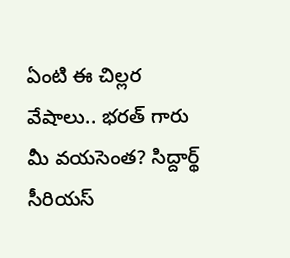ఏంటి ఈ చిల్లర వేషాలు.. భరత్ గారు మీ వయసెంత? సిద్దార్థ్ సీరియస్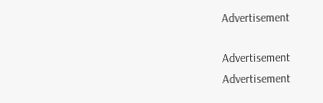Advertisement

Advertisement
Advertisement